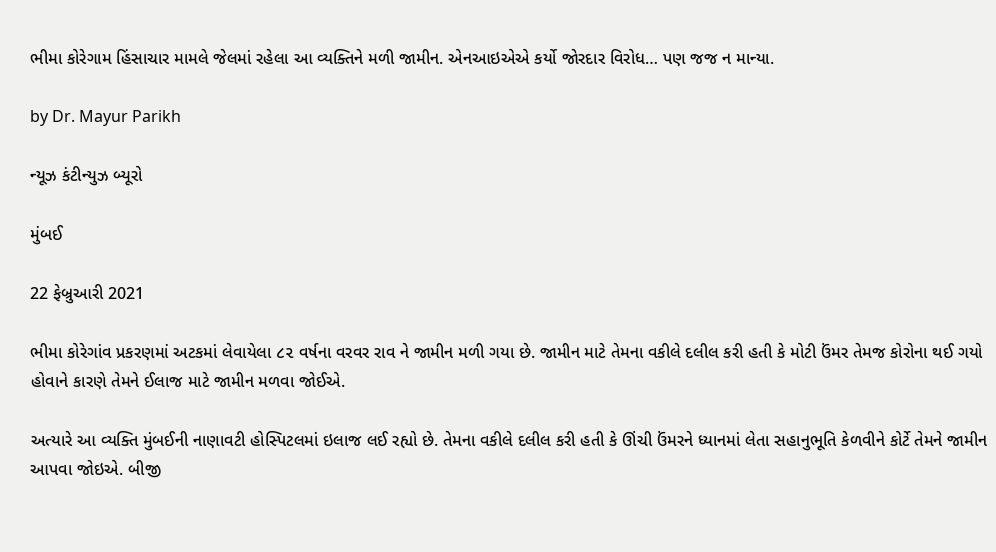ભીમા કોરેગામ હિંસાચાર મામલે જેલમાં રહેલા આ વ્યક્તિને મળી જામીન. એનઆઇએએ કર્યો જોરદાર વિરોધ… પણ જજ ન માન્યા.

by Dr. Mayur Parikh

ન્યૂઝ કંટીન્યુઝ બ્યૂરો

મુંબઈ

22 ફેબ્રુઆરી 2021

ભીમા કોરેગાંવ પ્રકરણમાં અટકમાં લેવાયેલા ૮૨ વર્ષના વરવર રાવ ને જામીન મળી ગયા છે. જામીન માટે તેમના વકીલે દલીલ કરી હતી કે મોટી ઉંમર તેમજ કોરોના થઈ ગયો હોવાને કારણે તેમને ઈલાજ માટે જામીન મળવા જોઈએ.

અત્યારે આ વ્યક્તિ મુંબઈની નાણાવટી હોસ્પિટલમાં ઇલાજ લઈ રહ્યો છે. તેમના વકીલે દલીલ કરી હતી કે ઊંચી ઉંમરને ધ્યાનમાં લેતા સહાનુભૂતિ કેળવીને કોર્ટે તેમને જામીન આપવા જોઇએ. બીજી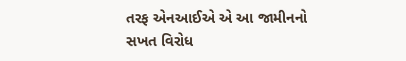તરફ એનઆઈએ એ આ જામીનનો સખત વિરોધ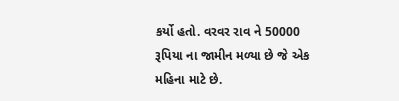કર્યો હતો. વરવર રાવ ને 50000 રૂપિયા ના જામીન મળ્યા છે જે એક મહિના માટે છે.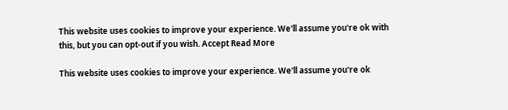This website uses cookies to improve your experience. We'll assume you're ok with this, but you can opt-out if you wish. Accept Read More

This website uses cookies to improve your experience. We'll assume you're ok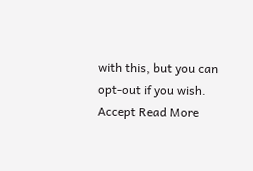with this, but you can opt-out if you wish. Accept Read More